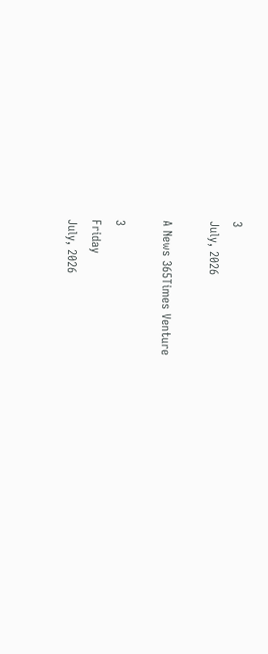3
July, 2026

A News 365Times Venture

3
Friday
July, 2026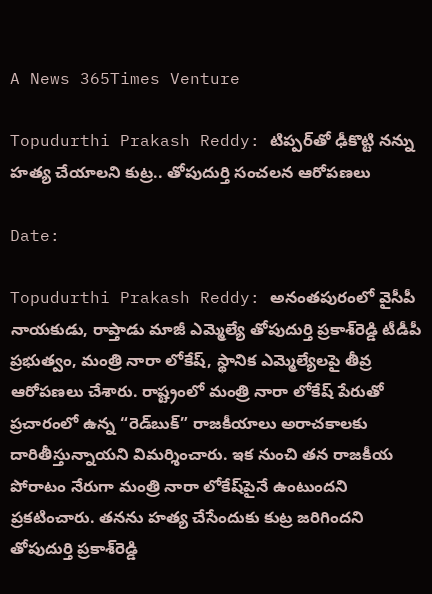A News 365Times Venture

Topudurthi Prakash Reddy: టిప్పర్‌తో ఢీకొట్టి నన్ను హత్య చేయాలని కుట్ర.. తోపుదుర్తి సంచలన ఆరోపణలు

Date:

Topudurthi Prakash Reddy: అనంతపురంలో వైసీపీ నాయకుడు, రాప్తాడు మాజీ ఎమ్మెల్యే తోపుదుర్తి ప్రకాశ్‌రెడ్డి టీడీపీ ప్రభుత్వం, మంత్రి నారా లోకేష్, స్థానిక ఎమ్మెల్యేలపై తీవ్ర ఆరోపణలు చేశారు. రాష్ట్రంలో మంత్రి నారా లోకేష్‌ పేరుతో ప్రచారంలో ఉన్న “రెడ్‌బుక్” రాజకీయాలు అరాచకాలకు దారితీస్తున్నాయని విమర్శించారు. ఇక నుంచి తన రాజకీయ పోరాటం నేరుగా మంత్రి నారా లోకేష్‌పైనే ఉంటుందని ప్రకటించారు. తనను హత్య చేసేందుకు కుట్ర జరిగిందని తోపుదుర్తి ప్రకాశ్‌రెడ్డి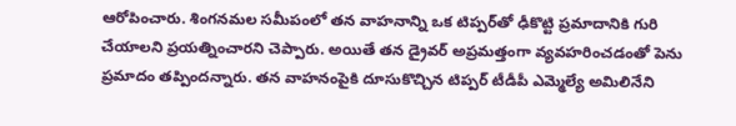ఆరోపించారు. శింగనమల సమీపంలో తన వాహనాన్ని ఒక టిప్పర్‌తో ఢీకొట్టి ప్రమాదానికి గురి చేయాలని ప్రయత్నించారని చెప్పారు. అయితే తన డ్రైవర్ అప్రమత్తంగా వ్యవహరించడంతో పెను ప్రమాదం తప్పిందన్నారు. తన వాహనంపైకి దూసుకొచ్చిన టిప్పర్ టీడీపీ ఎమ్మెల్యే అమిలినేని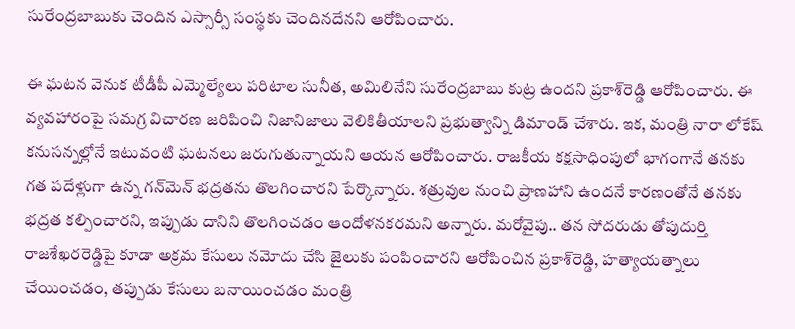సురేంద్రబాబుకు చెందిన ఎస్సార్సీ సంస్థకు చెందినదేనని ఆరోపించారు.

ఈ ఘటన వెనుక టీడీపీ ఎమ్మెల్యేలు పరిటాల సునీత, అమిలినేని సురేంద్రబాబు కుట్ర ఉందని ప్రకాశ్‌రెడ్డి ఆరోపించారు. ఈ వ్యవహారంపై సమగ్ర విచారణ జరిపించి నిజానిజాలు వెలికితీయాలని ప్రభుత్వాన్ని డిమాండ్ చేశారు. ఇక, మంత్రి నారా లోకేష్ కనుసన్నల్లోనే ఇటువంటి ఘటనలు జరుగుతున్నాయని ఆయన ఆరోపించారు. రాజకీయ కక్షసాధింపులో భాగంగానే తనకు గత పదేళ్లుగా ఉన్న గన్‌మెన్ భద్రతను తొలగించారని పేర్కొన్నారు. శత్రువుల నుంచి ప్రాణహాని ఉందనే కారణంతోనే తనకు భద్రత కల్పించారని, ఇప్పుడు దానిని తొలగించడం ఆందోళనకరమని అన్నారు. మరోవైపు.. తన సోదరుడు తోపుదుర్తి రాజశేఖరరెడ్డిపై కూడా అక్రమ కేసులు నమోదు చేసి జైలుకు పంపించారని ఆరోపించిన ప్రకాశ్‌రెడ్డి, హత్యాయత్నాలు చేయించడం, తప్పుడు కేసులు బనాయించడం మంత్రి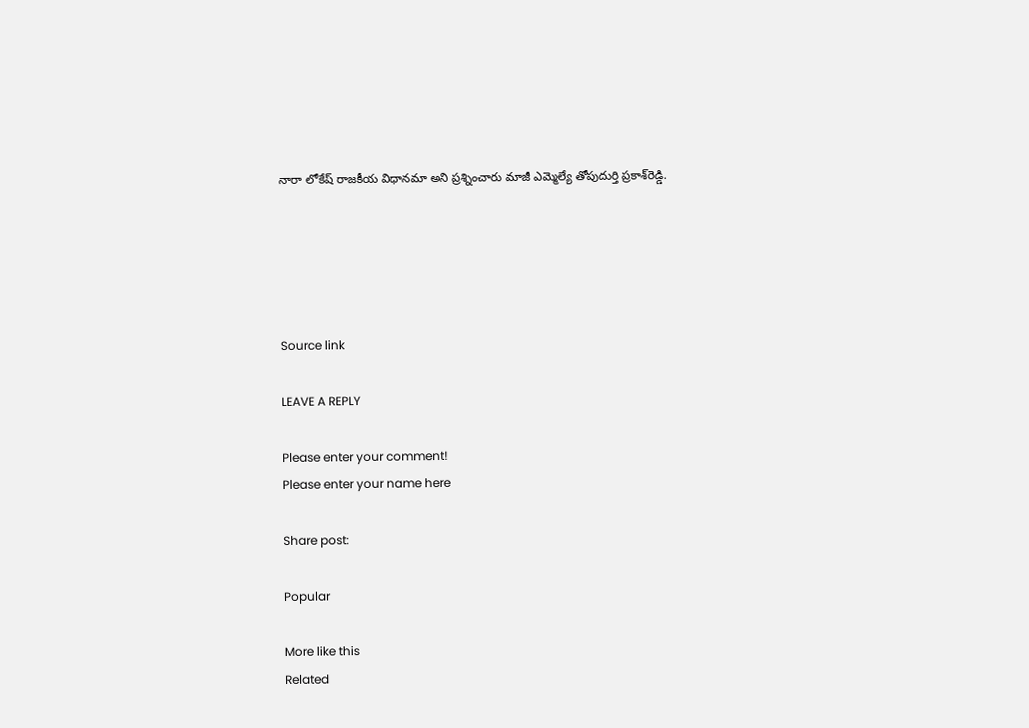నారా లోకేష్ రాజకీయ విధానమా అని ప్రశ్నించారు మాజీ ఎమ్మెల్యే తోపుదుర్తి ప్రకాశ్‌రెడ్డి.





Source link

LEAVE A REPLY

Please enter your comment!
Please enter your name here

Share post:

Popular

More like this
Related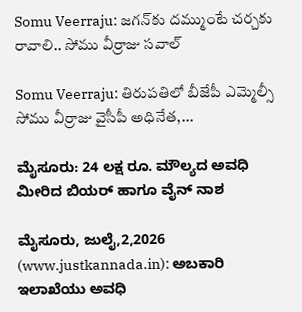Somu Veerraju: జగన్‌కు దమ్ముంటే చర్చకు రావాలి.. సోము వీర్రాజు సవాల్

Somu Veerraju: తిరుపతిలో బీజేపీ ఎమ్మెల్సీ సోము వీర్రాజు వైసీపీ అధినేత,...

ಮೈಸೂರು: 24 ಲಕ್ಷ ರೂ. ಮೌಲ್ಯದ ಅವಧಿ ಮೀರಿದ ಬಿಯರ್ ಹಾಗೂ ವೈನ್ ನಾಶ

ಮೈಸೂರು, ಜುಲೈ,2,2026 (www.justkannada.in): ಅಬಕಾರಿ ಇಲಾಖೆಯು ಅವಧಿ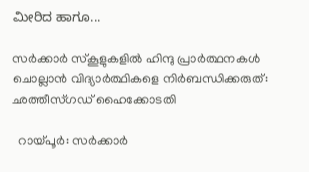ಮೀರಿದ ಹಾಗೂ...

സര്‍ക്കാര്‍ സ്‌കൂളുകളില്‍ ഹിന്ദു പ്രാര്‍ത്ഥനകള്‍ ചൊല്ലാന്‍ വിദ്യാര്‍ത്ഥികളെ നിര്‍ബന്ധിക്കരുത്: ഛത്തീസ്ഗഡ് ഹൈക്കോടതി

  റായ്പൂര്‍: സര്‍ക്കാര്‍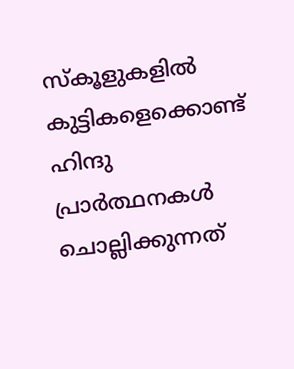സ്‌കൂളുകളില്‍ കുട്ടികളെക്കൊണ്ട് ഹിന്ദു പ്രാര്‍ത്ഥനകള്‍ ചൊല്ലിക്കുന്നത്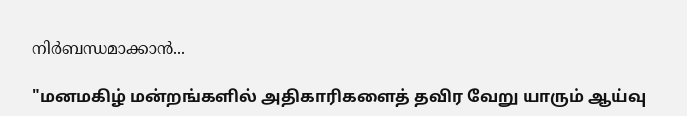നിര്‍ബന്ധമാക്കാന്‍...

"மனமகிழ் மன்றங்களில் அதிகாரிகளைத் தவிர வேறு யாரும் ஆய்வு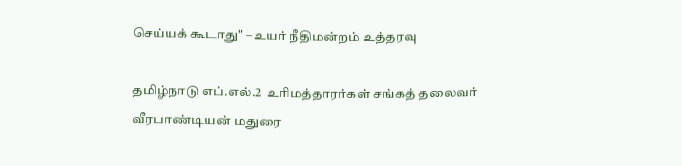செய்யக் கூடாது" – உயர் நீதிமன்றம் உத்தரவு

தமிழ்நாடு எப்.எல்.2  உரிமத்தாரர்கள் சங்கத் தலைவர் வீரபாண்டியன் மதுரை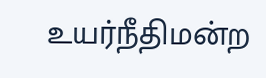உயர்நீதிமன்ற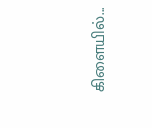கிளையில்...